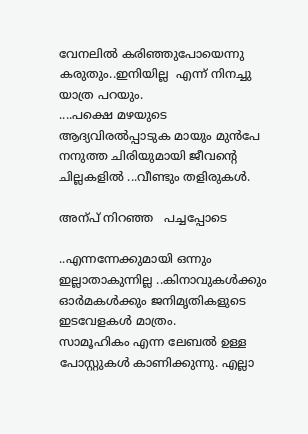വേനലില്‍ കരിഞ്ഞുപോയെന്നു കരുതും..ഇനിയില്ല  എന്ന് നിനച്ചു യാത്ര പറയും.
....പക്ഷെ മഴയുടെ ആദ്യവിരല്‍പ്പാടുക മായും മുന്‍പേ നനുത്ത ചിരിയുമായി ജീവന്റെ ചില്ലകളില്‍ ...വീണ്ടും തളിരുകള്‍.

അന്പ് നിറഞ്ഞ   പച്ചപ്പോടെ

..എന്നന്നേക്കുമായി ഒന്നും ഇല്ലാതാകുന്നില്ല ..കിനാവുകള്‍ക്കും ഓര്‍മകള്‍ക്കും ജനിമൃതികളുടെ  ഇടവേളകള്‍ മാത്രം.
സാമൂഹികം എന്ന ലേബല്‍ ഉള്ള പോസ്റ്റുകള്‍ കാണിക്കുന്നു. എല്ലാ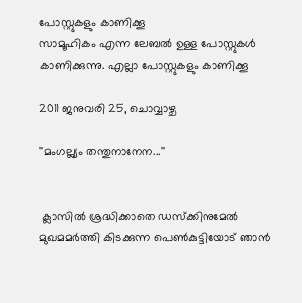പോസ്റ്റുകളും കാണിക്കൂ
സാമൂഹികം എന്ന ലേബല്‍ ഉള്ള പോസ്റ്റുകള്‍ കാണിക്കുന്നു. എല്ലാ പോസ്റ്റുകളും കാണിക്കൂ

2011 ജനുവരി 25, ചൊവ്വാഴ്ച

''മംഗല്ല്യം തന്തുനാനേന...''


 ക്ലാസില്‍ ശ്രദ്ധിക്കാതെ ഡസ്ക്കിനുമേല്‍ മുഖമമര്‍ത്തി കിടക്കുന്ന പെണ്‍കുട്ടിയോട് ഞാന്‍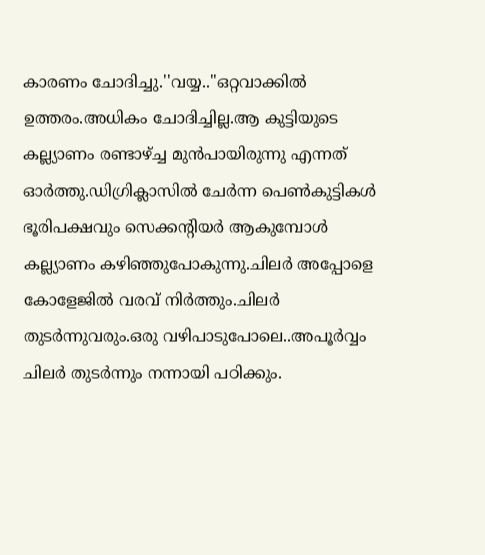കാരണം ചോദിച്ചു.''വയ്യ..''ഒറ്റവാക്കില്‍ ഉത്തരം.അധികം ചോദിച്ചില്ല.ആ കുട്ടിയുടെ കല്ല്യാണം രണ്ടാഴ്ച്ച മുന്‍പായിരുന്നു എന്നത് ഓര്‍ത്തു.ഡിഗ്രിക്ലാസില്‍ ചേര്‍ന്ന പെണ്‍കുട്ടികള്‍ ഭൂരിപക്ഷവും സെക്കന്റിയര്‍ ആകുമ്പോള്‍ കല്ല്യാണം കഴിഞ്ഞുപോകുന്നു.ചിലര്‍ അപ്പോളെ കോളേജില്‍ വരവ് നിര്‍ത്തും.ചിലര്‍ തുടര്‍ന്നുവരും.ഒരു വഴിപാടുപോലെ..അപൂര്‍വ്വം ചിലര്‍ തുടര്‍ന്നും നന്നായി പഠിക്കും.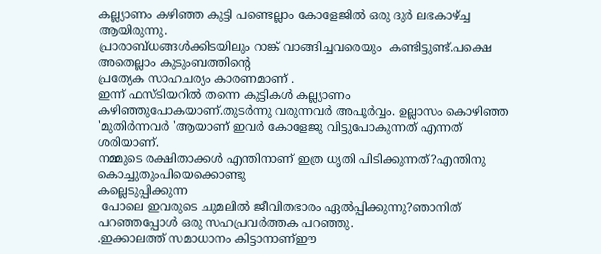കല്ല്യാണം കഴിഞ്ഞ കുട്ടി പണ്ടെല്ലാം കോളേജില്‍ ഒരു ദുര്‍ ലഭകാഴ്ച്ച ആയിരുന്നു.
പ്രാരാബ്ധങ്ങള്‍ക്കിടയിലും റാങ്ക് വാങ്ങിച്ചവരെയും  കണ്ടിട്ടുണ്ട്.പക്ഷെ അതെല്ലാം കുടുംബത്തിന്റെ
പ്രത്യേക സാഹചര്യം കാരണമാണ് .
ഇന്ന് ഫസ്ടിയറില്‍ തന്നെ കുട്ടികള്‍ കല്ല്യാണം കഴിഞ്ഞുപോകയാണ്.തുടര്‍ന്നു വരുന്നവര്‍ അപൂര്‍വ്വം. ഉല്ലാസം കൊഴിഞ്ഞ 'മുതിര്‍ന്നവര്‍ 'ആയാണ് ഇവര്‍ കോളേജു വിട്ടുപോകുന്നത് എന്നത് ശരിയാണ്.
നമ്മുടെ രക്ഷിതാക്കള്‍ എന്തിനാണ് ഇത്ര ധൃതി പിടിക്കുന്നത്?എന്തിനു കൊച്ചുതുംപിയെക്കൊണ്ടു
കല്ലെടുപ്പിക്കുന്ന
 പോലെ ഇവരുടെ ചുമലില്‍ ജീവിതഭാരം ഏല്‍പ്പിക്കുന്നു?ഞാനിത് പറഞ്ഞപ്പോള്‍ ഒരു സഹപ്രവര്‍ത്തക പറഞ്ഞു.
.ഇക്കാലത്ത് സമാധാനം കിട്ടാനാണ്‌ഈ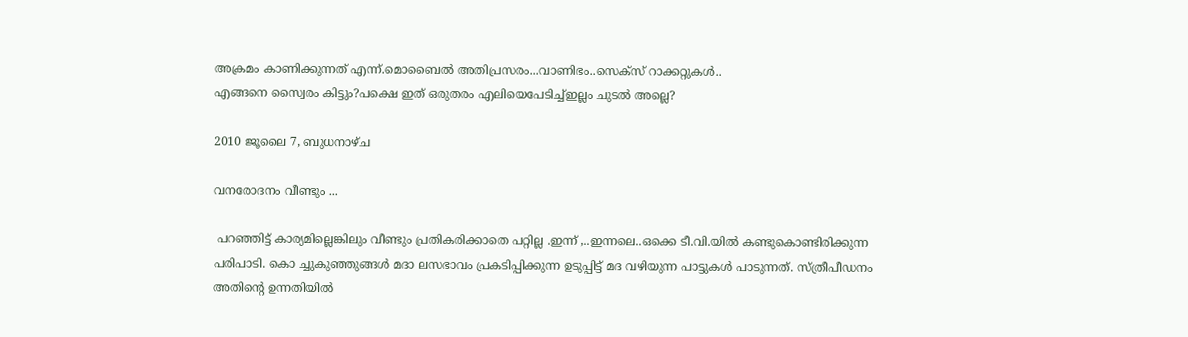അക്രമം കാണിക്കുന്നത് എന്ന്.മൊബൈല്‍ അതിപ്രസരം...വാണിഭം..സെക്സ് റാക്കറ്റുകള്‍..
എങ്ങനെ സ്വൈരം കിട്ടും?പക്ഷെ ഇത് ഒരുതരം എലിയെപേടിച്ച്ഇല്ലം ചുടല്‍ അല്ലെ?

2010 ജൂലൈ 7, ബുധനാഴ്‌ച

വനരോദനം വീണ്ടും ...

 പറഞ്ഞിട്ട് കാര്യമില്ലെങ്കിലും വീണ്ടും പ്രതികരിക്കാതെ പറ്റില്ല .ഇന്ന് ,..ഇന്നലെ..ഒക്കെ ടീ.വി.യില്‍ കണ്ടുകൊണ്ടിരിക്കുന്ന പരിപാടി. കൊ ച്ചുകുഞ്ഞുങ്ങള്‍ മദാ ലസഭാവം പ്രകടിപ്പിക്കുന്ന ഉടുപ്പിട്ട് മദ വഴിയുന്ന പാട്ടുകള്‍ പാടുന്നത്. സ്ത്രീപീഡനം അതിന്റെ ഉന്നതിയില്‍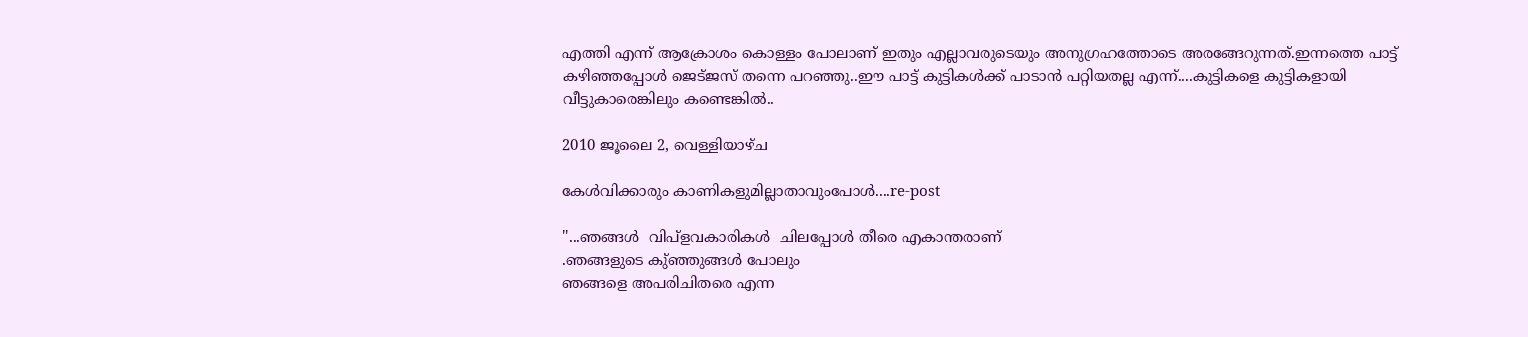എത്തി എന്ന് ആക്രോശം കൊള്ളം പോലാണ് ഇതും എല്ലാവരുടെയും അനുഗ്രഹത്തോടെ അരങ്ങേറുന്നത്.ഇന്നത്തെ പാട്ട് കഴിഞ്ഞപ്പോള്‍ ജെട്ജസ് തന്നെ പറഞ്ഞു..ഈ പാട്ട് കുട്ടികള്‍ക്ക് പാടാന്‍ പറ്റിയതല്ല എന്ന്....കുട്ടികളെ കുട്ടികളായി വീട്ടുകാരെങ്കിലും കണ്ടെങ്കില്‍..

2010 ജൂലൈ 2, വെള്ളിയാഴ്‌ച

കേള്‍വിക്കാരും കാണികളുമില്ലാതാവുംപോള്‍....re-post

''...ഞങ്ങള്‍  വിപ്ളവകാരികള്‍  ചിലപ്പോള്‍ തീരെ എകാന്തരാണ്
.ഞങ്ങളുടെ കു്ഞ്ഞുങ്ങള്‍ പോലും
ഞങ്ങളെ അപരിചിതരെ എന്ന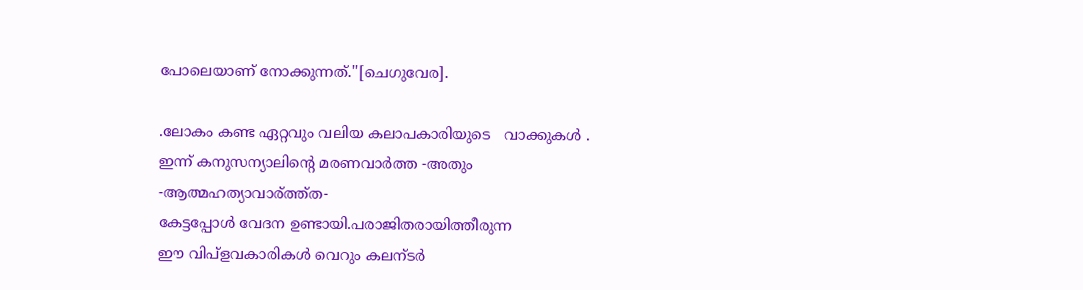പോലെയാണ് നോക്കുന്നത്.''[ചെഗുവേര].

.ലോകം കണ്ട ഏറ്റവും വലിയ കലാപകാരിയുടെ   വാക്കുകള്‍ .
ഇന്ന് കനുസന്യാലിന്റെ മരണവാര്‍ത്ത -അതും -ആത്മഹത്യാവാര്ത്ത്ത-
കേട്ടപ്പോള്‍ വേദന ഉണ്ടായി.പരാജിതരായിത്തീരുന്ന
ഈ വിപ്ളവകാരികള്‍ വെറും കലന്ടര്‍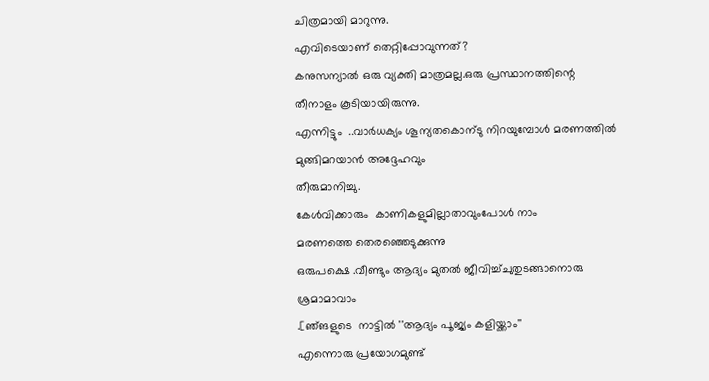ചിത്രമായി മാറുന്നു.
എവിടെയാണ് തെറ്റിപ്പോവുന്നത്?
കനുസന്യാല്‍ ഒരു വ്യക്തി മാത്രമല്ല.ഒരു പ്രസ്ഥാനത്തിന്റെ
തീനാളം കൂടിയായിരുന്നു.
എന്നിട്ടും  ..വാര്‍ധക്യം ശൂന്യതകൊന്ടു നിറയുമ്പോള്‍ മരണത്തില്‍
മുങ്ങിമറയാന്‍ അദ്ദേഹവും
തീരുമാനിച്ചു.
കേള്‍വിക്കാരും  കാണികളുമില്ലാതാവുംപോള്‍ നാം
മരണത്തെ തെരഞ്ഞെടുക്കുന്നു
ഒരുപക്ഷെ .വീണ്ടും ആദ്യം മുതല്‍ ജീവിച്ച്ചുതുടങ്ങാനൊരു ശ്രമാമാവാം
.[ഞ്ങളുടെ  നാട്ടില്‍ ''ആദ്യം പൂജ്യം കളിയ്ക്കാം''
എന്നൊരു പ്രയോഗമുണ്ട്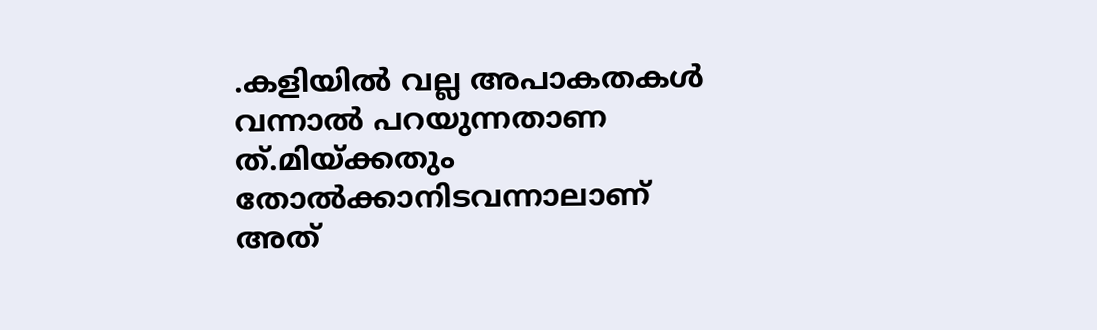.കളിയില്‍ വല്ല അപാകതകള്‍ വന്നാല്‍ പറയുന്നതാണ ത്.മിയ്ക്കതും
തോല്‍ക്കാനിടവന്നാലാണ് അത്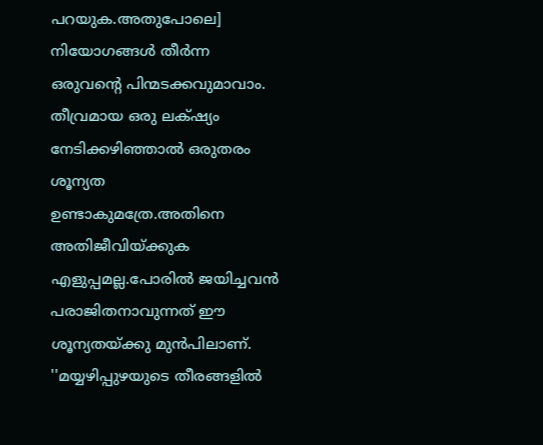പറയുക.അതുപോലെ]
നിയോഗങ്ങള്‍ തീര്‍ന്ന ഒരുവന്റെ പിന്മടക്കവുമാവാം.
തീവ്രമായ ഒരു ലക്‌ഷ്യം
നേടിക്കഴിഞ്ഞാല്‍ ഒരുതരം ശൂന്യത ഉണ്ടാകുമത്രേ.അതിനെ
അതിജീവിയ്ക്കുക
എളുപ്പമല്ല.പോരില്‍ ജയിച്ചവന്‍ പരാജിതനാവുന്നത് ഈ
ശൂന്യതയ്ക്കു മുന്‍പിലാണ്.
''മയ്യഴിപ്പുഴയുടെ തീരങ്ങളില്‍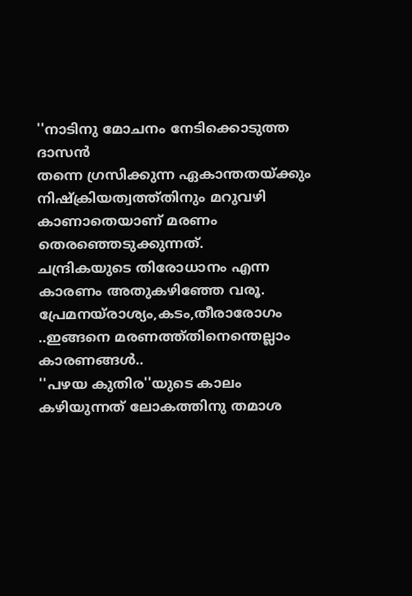''നാടിനു മോചനം നേടിക്കൊടുത്ത
ദാസന്‍
തന്നെ ഗ്രസിക്കുന്ന ഏകാന്തതയ്ക്കും നിഷ്ക്രിയത്വത്ത്തിനും മറുവഴി
കാണാതെയാണ് മരണം തെരഞ്ഞെടുക്കുന്നത്.
ചന്ദ്രികയുടെ തിരോധാനം എന്ന കാരണം അതുകഴിഞ്ഞേ വരൂ.
പ്രേമനയ്രാശ്യം,കടം,തീരാരോഗം ..ഇങ്ങനെ മരണത്ത്തിനെന്തെല്ലാം കാരണങ്ങള്‍..
''പഴയ കുതിര''യുടെ കാലം കഴിയുന്നത്‌ ലോകത്തിനു തമാശ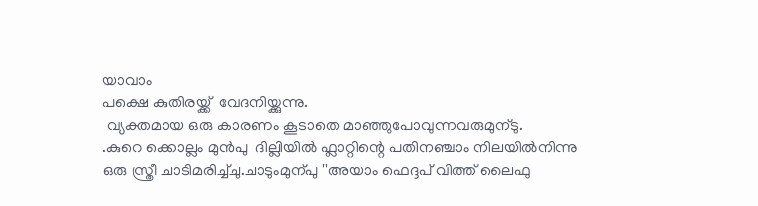യാവാം
പക്ഷെ കുതിരയ്ക്ക്  വേദനിയ്ക്കുന്നു.
 വ്യക്തമായ ഒരു കാരണം കൂടാതെ മാഞ്ഞുപോവുന്നവരുമുന്ടു.
.കുറെ ക്കൊല്ലം മുന്‍പു  ദില്ലിയില്‍ ഫ്ലാറ്റിന്റെ പതിനഞ്ചാം നിലയില്‍നിന്നു
ഒരു സ്ത്രീ ചാടിമരിച്ച്ചു.ചാടുംമുന്പു ''അയാം ഫെദ്ദപ് വിത്ത് ലൈഫു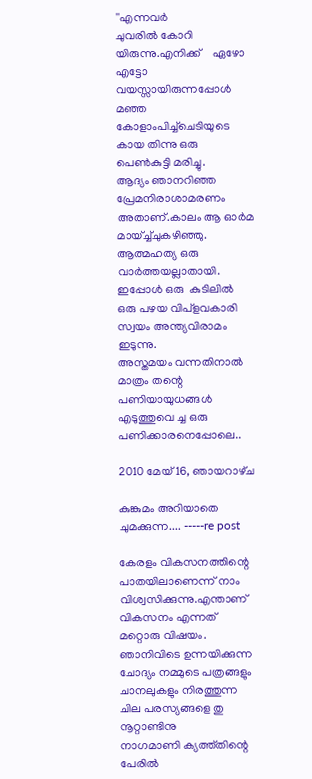''എന്നവര്‍
ചുവരില്‍ കോറി യിരുന്നു.എനിക്ക്    ഏഴോ എട്ടോ വയസ്സായിരുന്നപ്പോള്‍
മഞ്ഞ കോളാംപിച്ച്ചെടിയുടെ  കായ തിന്നു ഒരു പെണ്‍കുട്ടി മരിച്ചു.
ആദ്യം ഞാനറിഞ്ഞ പ്രേമനിരാശാമരണം അതാണ്‌.കാലം ആ ഓര്‍മ
മായ്ച്ച്ചുകഴിഞ്ഞു. ആത്മഹത്യ ഒരു വാര്‍ത്തയല്ലാതായി.
ഇപ്പോള്‍ ഒരു  കുടിലില്‍  ഒരു പഴയ വിപ്ളവകാരി സ്വയം അന്ത്യവിരാമം ഇടുന്നു.
അസ്തമയം വന്നതിനാല്‍ മാത്രം തന്റെ പണിയായുധങ്ങള്‍ എടുത്തുവെ ച്ച ഒരു പണിക്കാരനെപ്പോലെ..

2010 മേയ് 16, ഞായറാഴ്‌ച

കുങ്കുമം അറിയാതെ ചുമക്കുന്ന.... -----re post

കേരളം വികസനത്തിന്റെ പാതയിലാണെന്ന് നാം വിശ്വസിക്കുന്നു.എന്താണ് വികസനം എന്നത് മറ്റൊരു വിഷയം. ഞാനിവിടെ ഉന്നയിക്കുന്ന ചോദ്യം നമ്മുടെ പത്രങ്ങളും ചാനലുകളും നിരത്തുന്ന ചില പരസ്യങ്ങളെ തു നൂറ്റാണ്ടിനു
നാഗമാണി ക്യത്ത്തിന്റെ പേരില്‍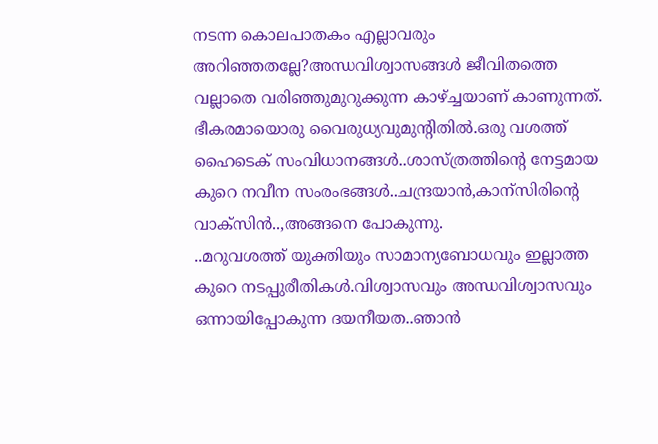നടന്ന കൊലപാതകം എല്ലാവരും അറിഞ്ഞതല്ലേ?അന്ധവിശ്വാസങ്ങള്‍ ജീവിതത്തെ വല്ലാതെ വരിഞ്ഞുമുറുക്കുന്ന കാഴ്ച്ചയാണ് കാണുന്നത്. ഭീകരമായൊരു വൈരുധ്യവുമുന്റിതില്‍.ഒരു വശത്ത് ഹൈടെക് സംവിധാനങ്ങള്‍..ശാസ്ത്രത്തിന്റെ നേട്ടമായ കുറെ നവീന സംരംഭങ്ങള്‍..ചന്ദ്രയാന്‍,കാന്സിരിന്റെ വാക്സിന്‍..,അങ്ങനെ പോകുന്നു.
..മറുവശത്ത് യുക്തിയും സാമാന്യബോധവും ഇല്ലാത്ത കുറെ നടപ്പുരീതികള്‍.വിശ്വാസവും അന്ധവിശ്വാസവും ഒന്നായിപ്പോകുന്ന ദയനീയത..ഞാന്‍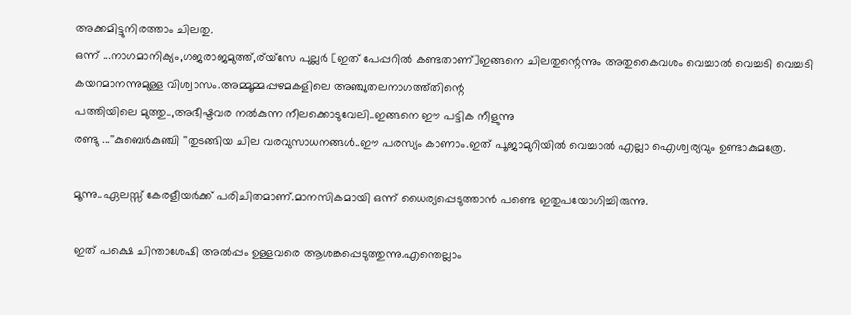അക്കമിട്ടുനിരത്താം ചിലതു.
ഒന്ന് ...നാഗമാനിക്യം,ഗജരാജമുത്ത്,ര്യ്സേ പുല്ലര്‍ [ഇത് പേപ്പറില്‍ കണ്ടതാണ്]ഇങ്ങനെ ചിലതുന്റെന്നും അതുകൈവശം വെച്ചാല്‍ വെച്ചടി വെച്ചടി കയറമാനന്നുമുള്ള വിശ്വാസം.അമ്മൂമ്മപ്പഴമകളിലെ അഞ്ചുതലനാഗത്ത്തിന്റെ
പത്തിയിലെ മുത്തു..,അഭീഷ്ടവര നല്‍കുന്ന നീലക്കൊടുവേലി..ഇങ്ങനെ ഈ പട്ടിക നീളുന്നു
രണ്ടു ...''കുബെര്‍കുഞ്ചി ''തുടങ്ങിയ ചില വരവുസാധനങ്ങള്‍..ഈ പരസ്യം കാണാം.ഇത് പൂജാമുറിയില്‍ വെച്ചാല്‍ എല്ലാ ഐശ്വര്യവും ഉണ്ടാകുമത്രേ.

മൂന്നു..ഏലസ്സ് കേരളീയര്‍ക്ക് പരിചിതമാണ്.മാനസികമായി ഒന്ന് ധൈര്യപ്പെടുത്താന്‍ പണ്ടെ ഇതുപയോഗിച്ചിരുന്നു.

ഇത് പക്ഷെ ചിന്താശേഷി അല്‍പ്പം ഉള്ളവരെ ആശങ്കപ്പെടുത്തുന്നു.എന്തെല്ലാം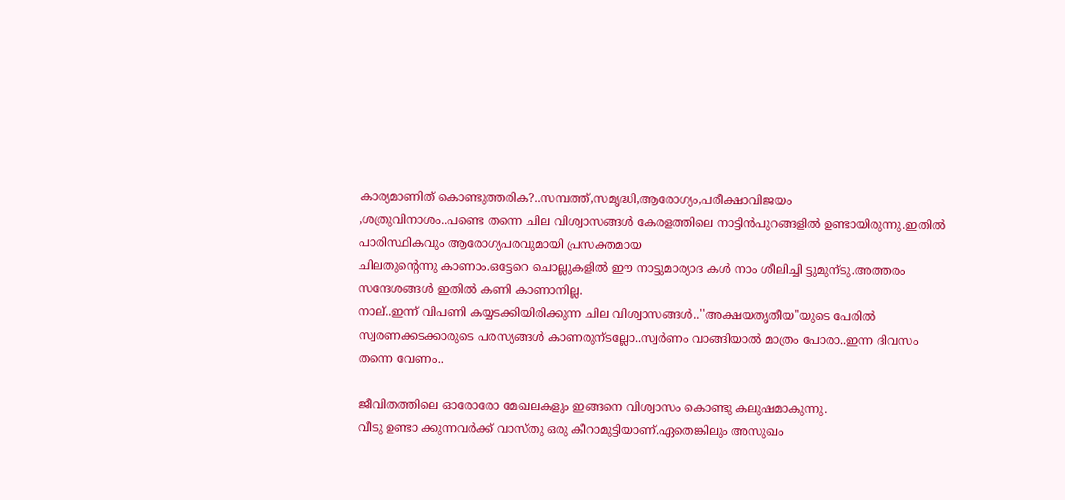കാര്യമാണിത് കൊണ്ടുത്തരിക?..സമ്പത്ത്,സമൃദ്ധി,ആരോഗ്യം,പരീക്ഷാവിജയം
,ശത്രുവിനാശം..പണ്ടെ തന്നെ ചില വിശ്വാസങ്ങള്‍ കേരളത്തിലെ നാട്ടിന്‍പുറങ്ങളില്‍ ഉണ്ടായിരുന്നു.ഇതില്‍ പാരിസ്ഥികവും ആരോഗ്യപരവുമായി പ്രസക്തമായ
ചിലതുന്റെന്നു കാണാം.ഒട്ടേറെ ചൊല്ലുകളില്‍ ഈ നാട്ടുമാര്യാദ കള്‍ നാം ശീലിച്ചി ട്ടുമുന്ടു.അത്തരം സന്ദേശങ്ങള്‍ ഇതില്‍ കണി കാണാനില്ല.
നാല്..ഇന്ന് വിപണി കയ്യടക്കിയിരിക്കുന്ന ചില വിശ്വാസങ്ങള്‍..''അക്ഷയതൃതീയ''യുടെ പേരില്‍ സ്വരണക്കടക്കാരുടെ പരസ്യങ്ങള്‍ കാണരുന്ടല്ലോ..സ്വര്‍ണം വാങ്ങിയാല്‍ മാത്രം പോരാ..ഇന്ന ദിവസം തന്നെ വേണം..

ജീവിതത്തിലെ ഓരോരോ മേഖലകളും ഇങ്ങനെ വിശ്വാസം കൊണ്ടു കലുഷമാകുന്നു.
വീടു ഉണ്ടാ ക്കുന്നവര്‍ക്ക് വാസ്തു ഒരു കീറാമുട്ടിയാണ്.ഏതെങ്കിലും അസുഖം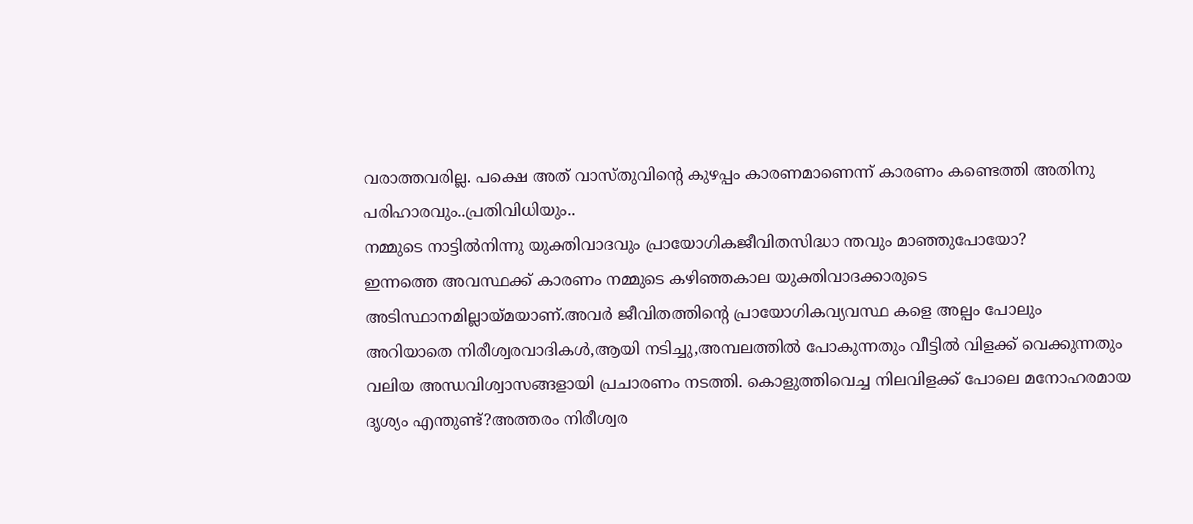വരാത്തവരില്ല. പക്ഷെ അത് വാസ്തുവിന്റെ കുഴപ്പം കാരണമാണെന്ന് കാരണം കണ്ടെത്തി അതിനു പരിഹാരവും..പ്രതിവിധിയും..
നമ്മുടെ നാട്ടില്‍നിന്നു യുക്തിവാദവും പ്രായോഗികജീവിതസിദ്ധാ ന്തവും മാഞ്ഞുപോയോ?
ഇന്നത്തെ അവസ്ഥക്ക് കാരണം നമ്മുടെ കഴിഞ്ഞകാല യുക്തിവാദക്കാരുടെ അടിസ്ഥാനമില്ലായ്മയാണ്.അവര്‍ ജീവിതത്തിന്റെ പ്രായോഗികവ്യവസ്ഥ കളെ അല്പം പോലും
അറിയാതെ നിരീശ്വരവാദികള്‍,ആയി നടിച്ചു,അമ്പലത്തില്‍ പോകുന്നതും വീട്ടില്‍ വിളക്ക് വെക്കുന്നതും വലിയ അന്ധവിശ്വാസങ്ങളായി പ്രചാരണം നടത്തി. കൊളുത്തിവെച്ച നിലവിളക്ക് പോലെ മനോഹരമായ ദൃശ്യം എന്തുണ്ട്?അത്തരം നിരീശ്വര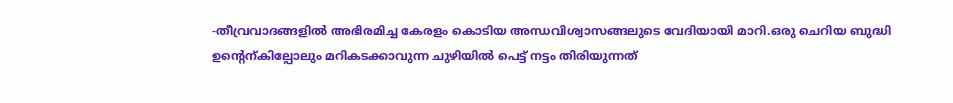-തീവ്രവാദങ്ങളില്‍ അഭിരമിച്ച കേരളം കൊടിയ അന്ധവിശ്വാസങ്ങലുടെ വേദിയായി മാറി.ഒരു ചെറിയ ബുദ്ധി ഉന്റെന്കില്പോലും മറികടക്കാവുന്ന ചുഴിയില്‍ പെട്ട് നട്ടം തിരിയുന്നത്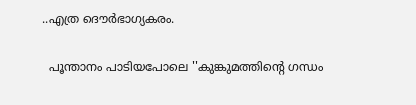..എത്ര ദൌര്‍ഭാഗ്യകരം.

  പൂന്താനം പാടിയപോലെ ''കുങ്കുമത്തിന്റെ ഗന്ധം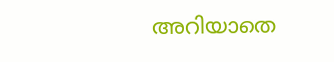അറിയാതെ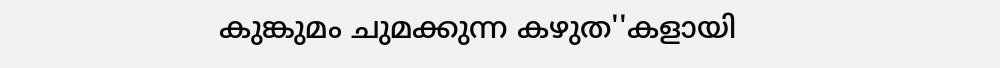കുങ്കുമം ചുമക്കുന്ന കഴുത''കളായി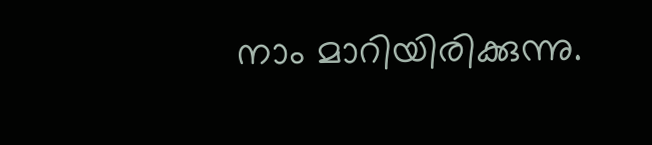നാം മാറിയിരിക്കുന്നു.